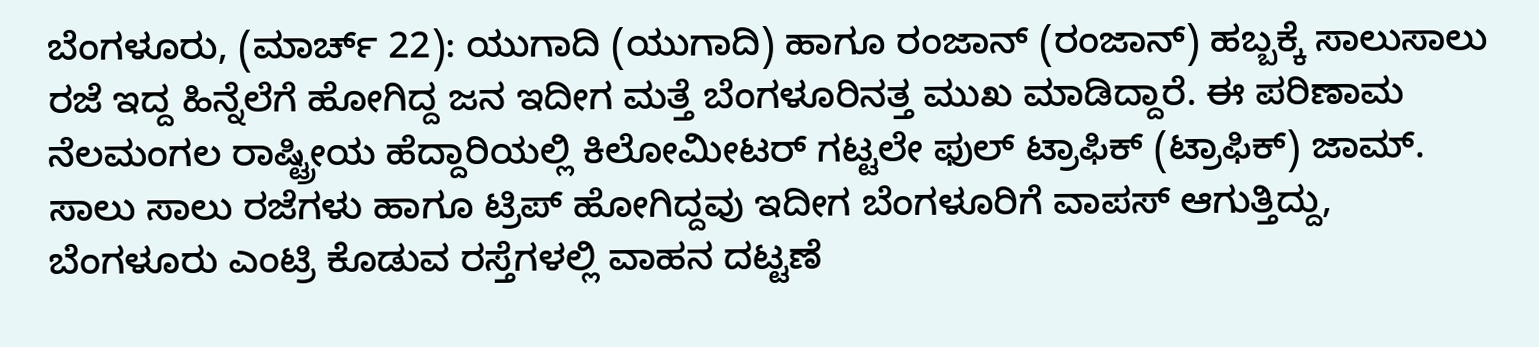ಬೆಂಗಳೂರು, (ಮಾರ್ಚ್ 22): ಯುಗಾದಿ (ಯುಗಾದಿ) ಹಾಗೂ ರಂಜಾನ್ (ರಂಜಾನ್) ಹಬ್ಬಕ್ಕೆ ಸಾಲುಸಾಲು ರಜೆ ಇದ್ದ ಹಿನ್ನೆಲೆಗೆ ಹೋಗಿದ್ದ ಜನ ಇದೀಗ ಮತ್ತೆ ಬೆಂಗಳೂರಿನತ್ತ ಮುಖ ಮಾಡಿದ್ದಾರೆ. ಈ ಪರಿಣಾಮ ನೆಲಮಂಗಲ ರಾಷ್ಟ್ರೀಯ ಹೆದ್ದಾರಿಯಲ್ಲಿ ಕಿಲೋಮೀಟರ್ ಗಟ್ಟಲೇ ಫುಲ್ ಟ್ರಾಫಿಕ್ (ಟ್ರಾಫಿಕ್) ಜಾಮ್. ಸಾಲು ಸಾಲು ರಜೆಗಳು ಹಾಗೂ ಟ್ರಿಪ್ ಹೋಗಿದ್ದವು ಇದೀಗ ಬೆಂಗಳೂರಿಗೆ ವಾಪಸ್ ಆಗುತ್ತಿದ್ದು, ಬೆಂಗಳೂರು ಎಂಟ್ರಿ ಕೊಡುವ ರಸ್ತೆಗಳಲ್ಲಿ ವಾಹನ ದಟ್ಟಣೆ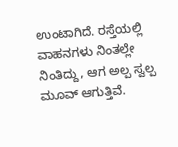ಉಂಟಾಗಿದೆ. ರಸ್ತೆಯಲ್ಲಿ ವಾಹನಗಳು ನಿಂತಲ್ಲೇ ನಿಂತಿದ್ದು, ಆಗ ಅಲ್ಪ ಸ್ವಲ್ಪ ಮೂವ್ ಆಗುತ್ತಿವೆ.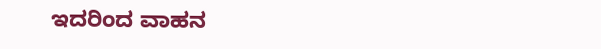ಇದರಿಂದ ವಾಹನ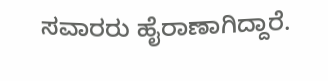ಸವಾರರು ಹೈರಾಣಾಗಿದ್ದಾರೆ.